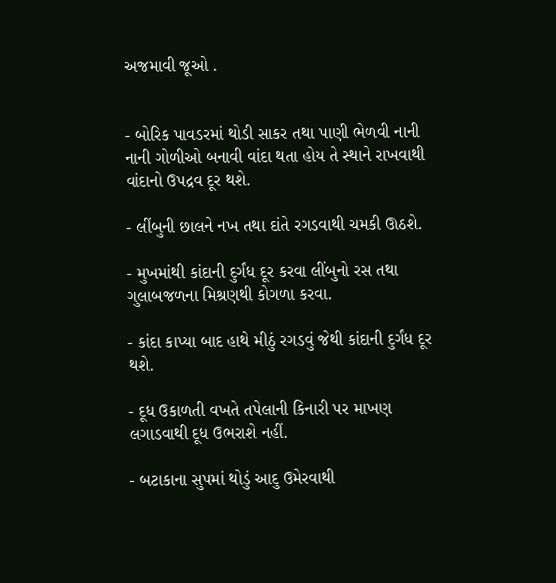અજમાવી જૂઓ .


- બોરિક પાવડરમાં થોડી સાકર તથા પાણી ભેળવી નાની નાની ગોળીઓ બનાવી વાંદા થતા હોય તે સ્થાને રાખવાથી વાંદાનો ઉપદ્રવ દૂર થશે.

- લીંબુની છાલને નખ તથા દાંતે રગડવાથી ચમકી ઊઠશે.

- મુખમાંથી કાંદાની દુર્ગંધ દૂર કરવા લીંબુનો રસ તથા ગુલાબજળના મિશ્રણથી કોગળા કરવા.

- કાંદા કાપ્યા બાદ હાથે મીઠું રગડવું જેથી કાંદાની દુર્ગંધ દૂર થશે.

- દૂધ ઉકાળતી વખતે તપેલાની કિનારી પર માખણ લગાડવાથી દૂધ ઉભરાશે નહીં.

- બટાકાના સુપમાં થોડું આદુ ઉમેરવાથી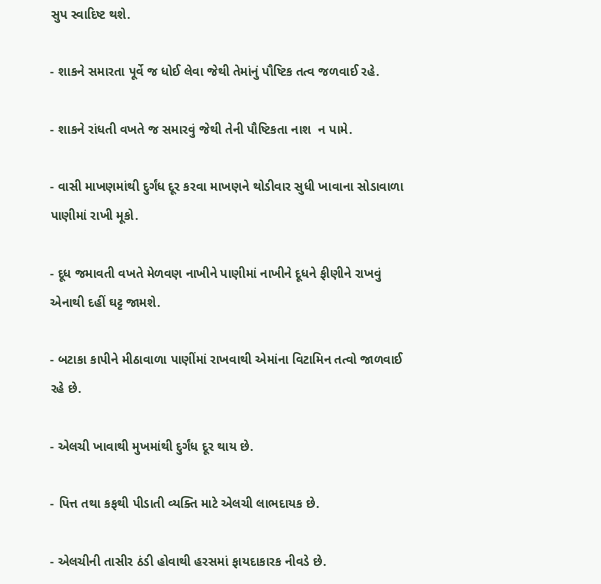સુપ સ્વાદિષ્ટ થશે.

- શાકને સમારતા પૂર્વે જ ધોઈ લેવા જેથી તેમાંનું પૌષ્ટિક તત્વ જળવાઈ રહે.

- શાકને રાંધતી વખતે જ સમારવું જેથી તેની પૌષ્ટિકતા નાશ  ન પામે.

- વાસી માખણમાંથી દુર્ગંધ દૂર કરવા માખણને થોડીવાર સુધી ખાવાના સોડાવાળા પાણીમાં રાખી મૂકો.

- દૂધ જમાવતી વખતે મેળવણ નાખીને પાણીમાં નાખીને દૂધને ફીણીને રાખવું એનાથી દહીં ઘટ્ટ જામશે.

- બટાકા કાપીને મીઠાવાળા પાણીંમાં રાખવાથી એમાંના વિટામિન તત્વો જાળવાઈ રહે છે.

- એલચી ખાવાથી મુખમાંથી દુર્ગંધ દૂર થાય છે.

- પિત્ત તથા કફથી પીડાતી વ્યક્તિ માટે એલચી લાભદાયક છે.

- એલચીની તાસીર ઠંડી હોવાથી હરસમાં ફાયદાકારક નીવડે છે.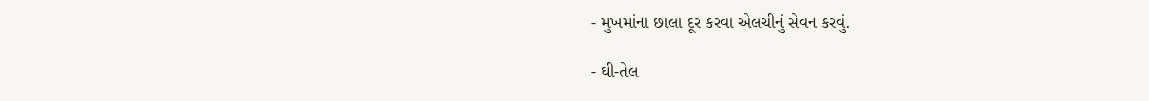- મુખમાંના છાલા દૂર કરવા એલચીનું સેવન કરવું.

- ઘી-તેલ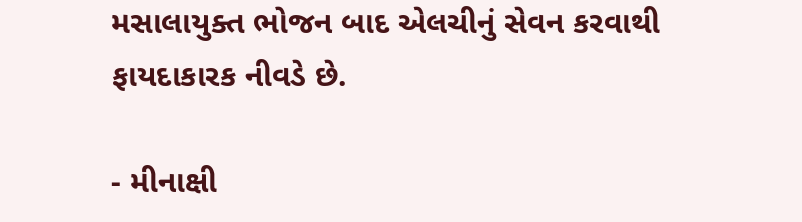મસાલાયુક્ત ભોજન બાદ એલચીનું સેવન કરવાથી ફાયદાકારક નીવડે છે.

- મીનાક્ષી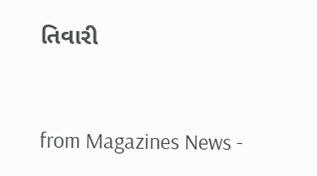તિવારી



from Magazines News -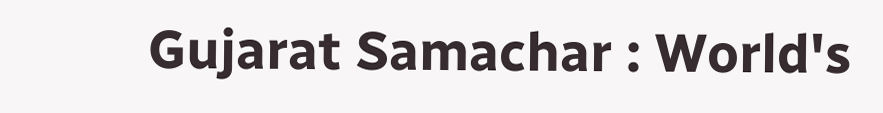Gujarat Samachar : World's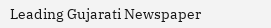Leading Gujarati Newspaper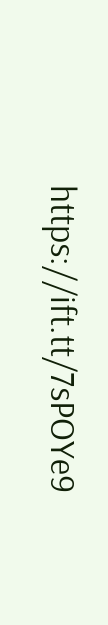https://ift.tt/7sPOYe9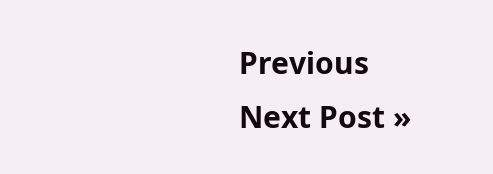Previous
Next Post »